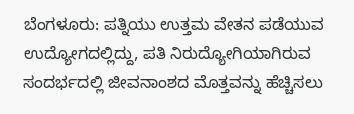ಬೆಂಗಳೂರು: ಪತ್ನಿಯು ಉತ್ತಮ ವೇತನ ಪಡೆಯುವ ಉದ್ಯೋಗದಲ್ಲಿದ್ದು, ಪತಿ ನಿರುದ್ಯೋಗಿಯಾಗಿರುವ ಸಂದರ್ಭದಲ್ಲಿ ಜೀವನಾಂಶದ ಮೊತ್ತವನ್ನು ಹೆಚ್ಚಿಸಲು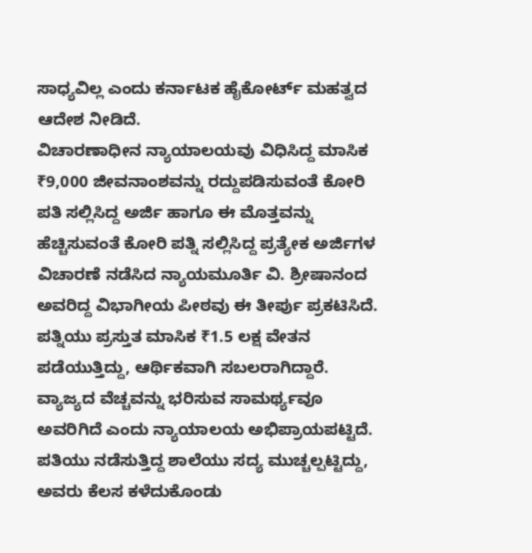ಸಾಧ್ಯವಿಲ್ಲ ಎಂದು ಕರ್ನಾಟಕ ಹೈಕೋರ್ಟ್ ಮಹತ್ವದ ಆದೇಶ ನೀಡಿದೆ.
ವಿಚಾರಣಾಧೀನ ನ್ಯಾಯಾಲಯವು ವಿಧಿಸಿದ್ದ ಮಾಸಿಕ ₹9,000 ಜೀವನಾಂಶವನ್ನು ರದ್ದುಪಡಿಸುವಂತೆ ಕೋರಿ ಪತಿ ಸಲ್ಲಿಸಿದ್ದ ಅರ್ಜಿ ಹಾಗೂ ಈ ಮೊತ್ತವನ್ನು ಹೆಚ್ಚಿಸುವಂತೆ ಕೋರಿ ಪತ್ನಿ ಸಲ್ಲಿಸಿದ್ದ ಪ್ರತ್ಯೇಕ ಅರ್ಜಿಗಳ ವಿಚಾರಣೆ ನಡೆಸಿದ ನ್ಯಾಯಮೂರ್ತಿ ವಿ. ಶ್ರೀಷಾನಂದ ಅವರಿದ್ದ ವಿಭಾಗೀಯ ಪೀಠವು ಈ ತೀರ್ಪು ಪ್ರಕಟಿಸಿದೆ.
ಪತ್ನಿಯು ಪ್ರಸ್ತುತ ಮಾಸಿಕ ₹1.5 ಲಕ್ಷ ವೇತನ ಪಡೆಯುತ್ತಿದ್ದು, ಆರ್ಥಿಕವಾಗಿ ಸಬಲರಾಗಿದ್ದಾರೆ. ವ್ಯಾಜ್ಯದ ವೆಚ್ಚವನ್ನು ಭರಿಸುವ ಸಾಮರ್ಥ್ಯವೂ ಅವರಿಗಿದೆ ಎಂದು ನ್ಯಾಯಾಲಯ ಅಭಿಪ್ರಾಯಪಟ್ಟಿದೆ.
ಪತಿಯು ನಡೆಸುತ್ತಿದ್ದ ಶಾಲೆಯು ಸದ್ಯ ಮುಚ್ಚಲ್ಪಟ್ಟಿದ್ದು, ಅವರು ಕೆಲಸ ಕಳೆದುಕೊಂಡು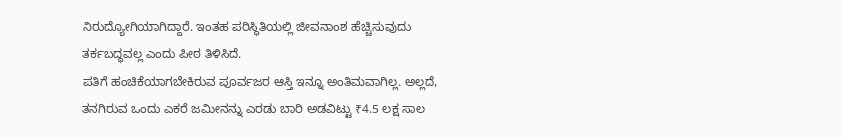ನಿರುದ್ಯೋಗಿಯಾಗಿದ್ದಾರೆ. ಇಂತಹ ಪರಿಸ್ಥಿತಿಯಲ್ಲಿ ಜೀವನಾಂಶ ಹೆಚ್ಚಿಸುವುದು ತರ್ಕಬದ್ಧವಲ್ಲ ಎಂದು ಪೀಠ ತಿಳಿಸಿದೆ.
ಪತಿಗೆ ಹಂಚಿಕೆಯಾಗಬೇಕಿರುವ ಪೂರ್ವಜರ ಆಸ್ತಿ ಇನ್ನೂ ಅಂತಿಮವಾಗಿಲ್ಲ. ಅಲ್ಲದೆ, ತನಗಿರುವ ಒಂದು ಎಕರೆ ಜಮೀನನ್ನು ಎರಡು ಬಾರಿ ಅಡವಿಟ್ಟು ₹4.5 ಲಕ್ಷ ಸಾಲ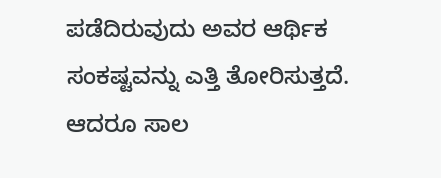ಪಡೆದಿರುವುದು ಅವರ ಆರ್ಥಿಕ ಸಂಕಷ್ಟವನ್ನು ಎತ್ತಿ ತೋರಿಸುತ್ತದೆ. ಆದರೂ ಸಾಲ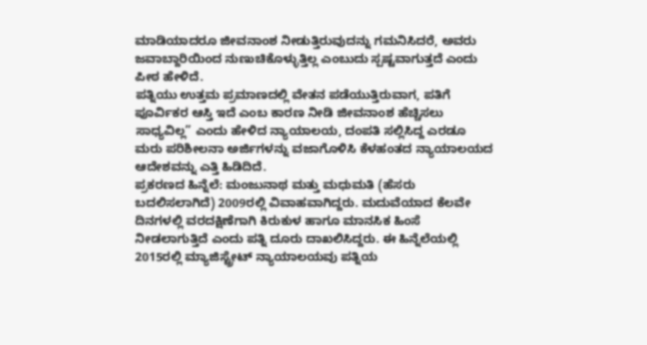ಮಾಡಿಯಾದರೂ ಜೀವನಾಂಶ ನೀಡುತ್ತಿರುವುದನ್ನು ಗಮನಿಸಿದರೆ, ಅವರು ಜವಾಬ್ದಾರಿಯಿಂದ ನುಣುಚಿಕೊಳ್ಳುತ್ತಿಲ್ಲ ಎಂಬುದು ಸ್ಪಷ್ಟವಾಗುತ್ತದೆ ಎಂದು ಪೀಠ ಹೇಳಿದೆ.
ಪತ್ನಿಯು ಉತ್ತಮ ಪ್ರಮಾಣದಲ್ಲಿ ವೇತನ ಪಡೆಯುತ್ತಿರುವಾಗ, ಪತಿಗೆ ಪೂರ್ವಿಕರ ಆಸ್ತಿ ಇದೆ ಎಂಬ ಕಾರಣ ನೀಡಿ ಜೀವನಾಂಶ ಹೆಚ್ಚಿಸಲು ಸಾಧ್ಯವಿಲ್ಲ” ಎಂದು ಹೇಳಿದ ನ್ಯಾಯಾಲಯ, ದಂಪತಿ ಸಲ್ಲಿಸಿದ್ದ ಎರಡೂ ಮರು ಪರಿಶೀಲನಾ ಅರ್ಜಿಗಳನ್ನು ವಜಾಗೊಳಿಸಿ ಕೆಳಹಂತದ ನ್ಯಾಯಾಲಯದ ಆದೇಶವನ್ನು ಎತ್ತಿ ಹಿಡಿದಿದೆ.
ಪ್ರಕರಣದ ಹಿನ್ನೆಲೆ: ಮಂಜುನಾಥ ಮತ್ತು ಮಧುಮತಿ (ಹೆಸರು ಬದಲಿಸಲಾಗಿದೆ) 2009ರಲ್ಲಿ ವಿವಾಹವಾಗಿದ್ದರು. ಮದುವೆಯಾದ ಕೆಲವೇ ದಿನಗಳಲ್ಲಿ ವರದಕ್ಷಿಣೆಗಾಗಿ ಕಿರುಕುಳ ಹಾಗೂ ಮಾನಸಿಕ ಹಿಂಸೆ ನೀಡಲಾಗುತ್ತಿದೆ ಎಂದು ಪತ್ನಿ ದೂರು ದಾಖಲಿಸಿದ್ದರು. ಈ ಹಿನ್ನೆಲೆಯಲ್ಲಿ 2015ರಲ್ಲಿ ಮ್ಯಾಜಿಸ್ಟ್ರೇಟ್ ನ್ಯಾಯಾಲಯವು ಪತ್ನಿಯ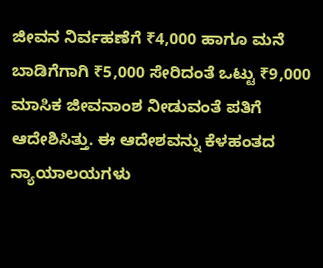ಜೀವನ ನಿರ್ವಹಣೆಗೆ ₹4,000 ಹಾಗೂ ಮನೆ ಬಾಡಿಗೆಗಾಗಿ ₹5,000 ಸೇರಿದಂತೆ ಒಟ್ಟು ₹9,000 ಮಾಸಿಕ ಜೀವನಾಂಶ ನೀಡುವಂತೆ ಪತಿಗೆ ಆದೇಶಿಸಿತ್ತು. ಈ ಆದೇಶವನ್ನು ಕೆಳಹಂತದ ನ್ಯಾಯಾಲಯಗಳು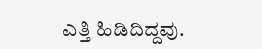ಎತ್ತಿ ಹಿಡಿದಿದ್ದವು.